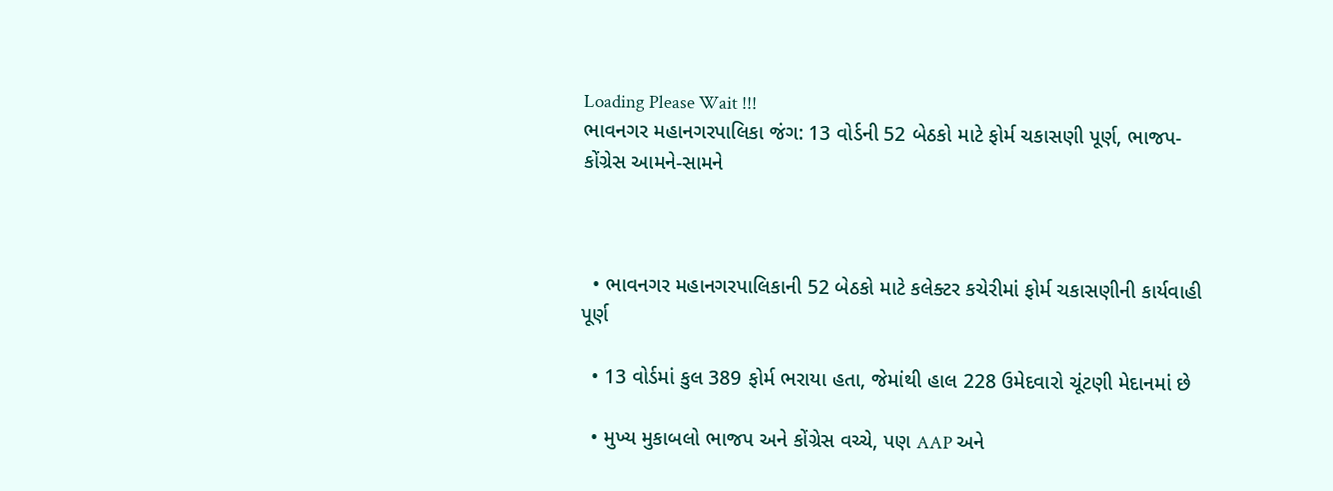Loading Please Wait !!!
ભાવનગર મહાનગરપાલિકા જંગ: 13 વોર્ડની 52 બેઠકો માટે ફોર્મ ચકાસણી પૂર્ણ, ભાજપ-કોંગ્રેસ આમને-સામને



  • ભાવનગર મહાનગરપાલિકાની 52 બેઠકો માટે કલેક્ટર કચેરીમાં ફોર્મ ચકાસણીની કાર્યવાહી પૂર્ણ

  • 13 વોર્ડમાં કુલ 389 ફોર્મ ભરાયા હતા, જેમાંથી હાલ 228 ઉમેદવારો ચૂંટણી મેદાનમાં છે

  • મુખ્ય મુકાબલો ભાજપ અને કોંગ્રેસ વચ્ચે, પણ AAP અને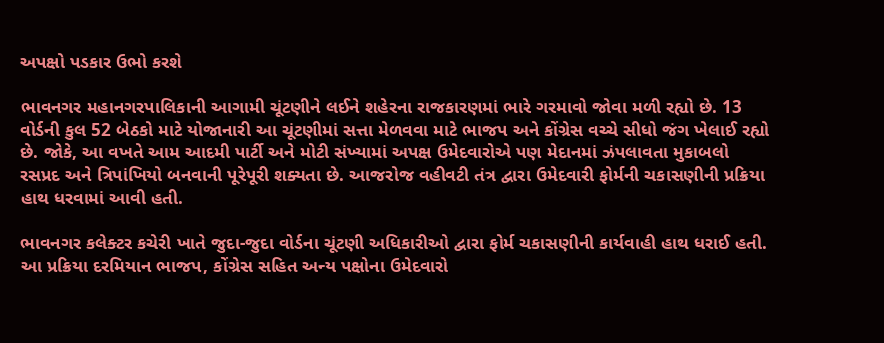અપક્ષો પડકાર ઉભો કરશે

ભાવનગર મહાનગરપાલિકાની આગામી ચૂંટણીને લઈને શહેરના રાજકારણમાં ભારે ગરમાવો જોવા મળી રહ્યો છે. 13 વોર્ડની કુલ 52 બેઠકો માટે યોજાનારી આ ચૂંટણીમાં સત્તા મેળવવા માટે ભાજપ અને કોંગ્રેસ વચ્ચે સીધો જંગ ખેલાઈ રહ્યો છે. જોકે, આ વખતે આમ આદમી પાર્ટી અને મોટી સંખ્યામાં અપક્ષ ઉમેદવારોએ પણ મેદાનમાં ઝંપલાવતા મુકાબલો રસપ્રદ અને ત્રિપાંખિયો બનવાની પૂરેપૂરી શક્યતા છે. આજરોજ વહીવટી તંત્ર દ્વારા ઉમેદવારી ફોર્મની ચકાસણીની પ્રક્રિયા હાથ ધરવામાં આવી હતી.

ભાવનગર કલેક્ટર કચેરી ખાતે જુદા-જુદા વોર્ડના ચૂંટણી અધિકારીઓ દ્વારા ફોર્મ ચકાસણીની કાર્યવાહી હાથ ધરાઈ હતી. આ પ્રક્રિયા દરમિયાન ભાજપ, કોંગ્રેસ સહિત અન્ય પક્ષોના ઉમેદવારો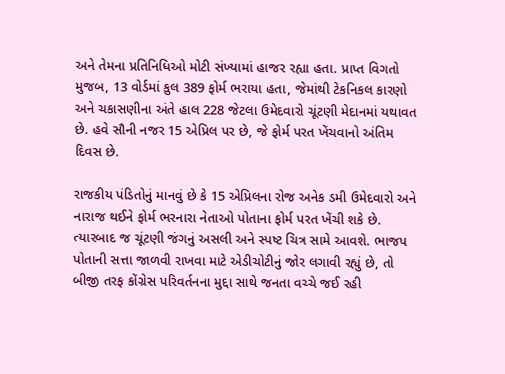અને તેમના પ્રતિનિધિઓ મોટી સંખ્યામાં હાજર રહ્યા હતા. પ્રાપ્ત વિગતો મુજબ, 13 વોર્ડમાં કુલ 389 ફોર્મ ભરાયા હતા, જેમાંથી ટેકનિકલ કારણો અને ચકાસણીના અંતે હાલ 228 જેટલા ઉમેદવારો ચૂંટણી મેદાનમાં યથાવત છે. હવે સૌની નજર 15 એપ્રિલ પર છે, જે ફોર્મ પરત ખેંચવાનો અંતિમ દિવસ છે.

રાજકીય પંડિતોનું માનવું છે કે 15 એપ્રિલના રોજ અનેક ડમી ઉમેદવારો અને નારાજ થઈને ફોર્મ ભરનારા નેતાઓ પોતાના ફોર્મ પરત ખેંચી શકે છે. ત્યારબાદ જ ચૂંટણી જંગનું અસલી અને સ્પષ્ટ ચિત્ર સામે આવશે. ભાજપ પોતાની સત્તા જાળવી રાખવા માટે એડીચોટીનું જોર લગાવી રહ્યું છે, તો બીજી તરફ કોંગ્રેસ પરિવર્તનના મુદ્દા સાથે જનતા વચ્ચે જઈ રહી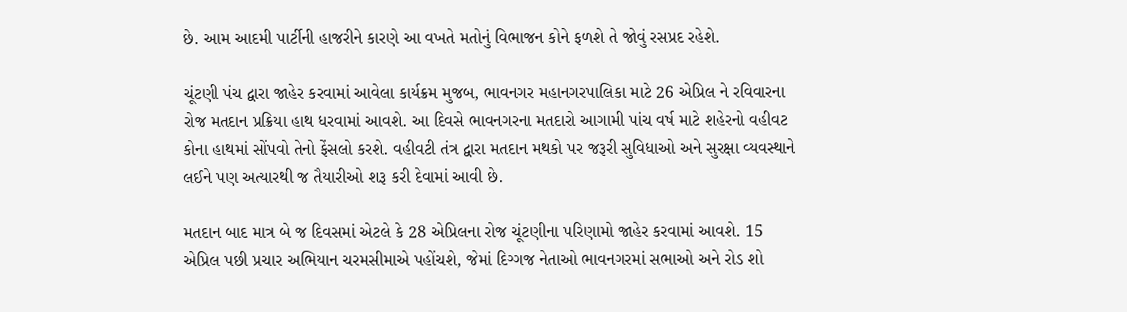છે. આમ આદમી પાર્ટીની હાજરીને કારણે આ વખતે મતોનું વિભાજન કોને ફળશે તે જોવું રસપ્રદ રહેશે.

ચૂંટણી પંચ દ્વારા જાહેર કરવામાં આવેલા કાર્યક્રમ મુજબ, ભાવનગર મહાનગરપાલિકા માટે 26 એપ્રિલ ને રવિવારના રોજ મતદાન પ્રક્રિયા હાથ ધરવામાં આવશે. આ દિવસે ભાવનગરના મતદારો આગામી પાંચ વર્ષ માટે શહેરનો વહીવટ કોના હાથમાં સોંપવો તેનો ફેંસલો કરશે. વહીવટી તંત્ર દ્વારા મતદાન મથકો પર જરૂરી સુવિધાઓ અને સુરક્ષા વ્યવસ્થાને લઈને પણ અત્યારથી જ તૈયારીઓ શરૂ કરી દેવામાં આવી છે.

મતદાન બાદ માત્ર બે જ દિવસમાં એટલે કે 28 એપ્રિલના રોજ ચૂંટણીના પરિણામો જાહેર કરવામાં આવશે. 15 એપ્રિલ પછી પ્રચાર અભિયાન ચરમસીમાએ પહોંચશે, જેમાં દિગ્ગજ નેતાઓ ભાવનગરમાં સભાઓ અને રોડ શો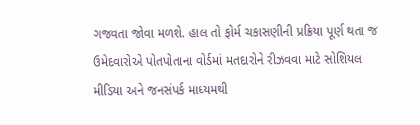ગજવતા જોવા મળશે. હાલ તો ફોર્મ ચકાસણીની પ્રક્રિયા પૂર્ણ થતા જ ઉમેદવારોએ પોતપોતાના વોર્ડમાં મતદારોને રીઝવવા માટે સોશિયલ મીડિયા અને જનસંપર્ક માધ્યમથી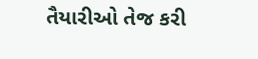તૈયારીઓ તેજ કરી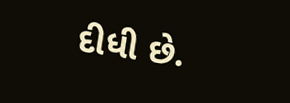દીધી છે.